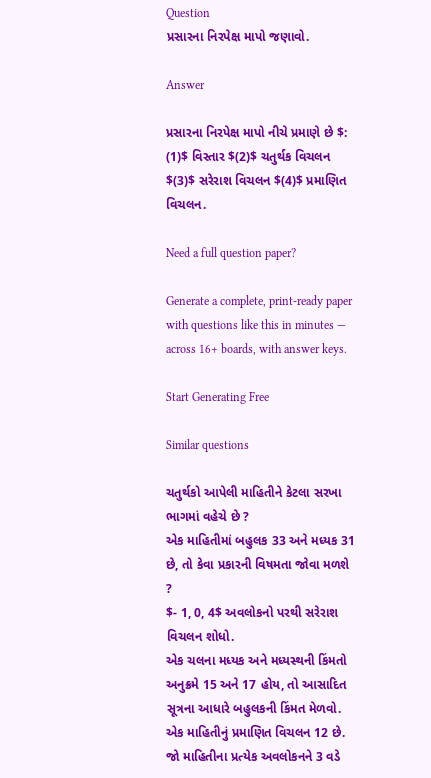Question
પ્રસારના નિરપેક્ષ માપો જણાવો.

Answer

પ્રસારના નિરપેક્ષ માપો નીચે પ્રમાણે છે $: (1)$ વિસ્તાર $(2)$ ચતુર્થક વિચલન $(3)$ સરેરાશ વિચલન $(4)$ પ્રમાણિત વિચલન.

Need a full question paper?

Generate a complete, print-ready paper with questions like this in minutes — across 16+ boards, with answer keys.

Start Generating Free

Similar questions

ચતુર્થકો આપેલી માહિતીને કેટલા સરખા ભાગમાં વહેચે છે ?
એક માહિતીમાં બહુલક 33 અને મધ્યક 31 છે, તો કેવા પ્રકારની વિષમતા જોવા મળશે ?
$- 1, 0, 4$ અવલોકનો પરથી સરેરાશ વિચલન શોધો.
એક ચલના મધ્યક અને મધ્યસ્થની કિંમતો અનુક્રમે 15 અને 17 હોય, તો આસાદિત સૂત્રના આધારે બહુલકની કિંમત મેળવો.
એક માહિતીનું પ્રમાણિત વિચલન 12 છે. જો માહિતીના પ્રત્યેક અવલોકનને 3 વડે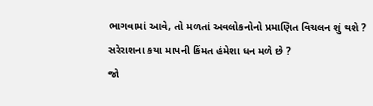ભાગવામાં આવે, તો મળતાં અવલોકનોનો પ્રમાણિત વિચલન શું થશે ?
સરેરાશના કયા માપની કિંમત હંમેશા ધન મળે છે ?
જો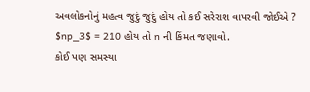અવલોકનોનું મહત્વ જુદું જુદું હોય તો કઈ સરેરાશ વાપરવી જોઈએ ?
$np_3$ = 210 હોય તો n ની કિંમત જણાવો.
કોઈ પણ સમસ્યા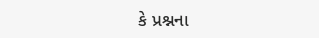કે પ્રશ્નના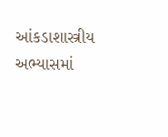આંકડાશાસ્ત્રીય અભ્યાસમાં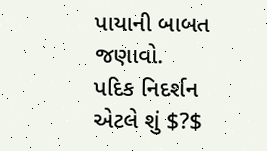પાયાની બાબત જણાવો.
પદિક નિદર્શન એટલે શું $?$